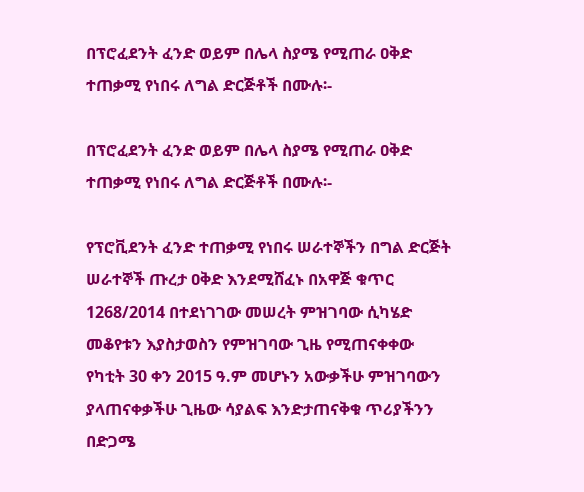በፕሮፈደንት ፈንድ ወይም በሌላ ስያሜ የሚጠራ ዐቅድ ተጠቃሚ የነበሩ ለግል ድርጅቶች በሙሉ፡-

በፕሮፈደንት ፈንድ ወይም በሌላ ስያሜ የሚጠራ ዐቅድ ተጠቃሚ የነበሩ ለግል ድርጅቶች በሙሉ፡-

የፕሮቪደንት ፈንድ ተጠቃሚ የነበሩ ሠራተኞችን በግል ድርጅት ሠራተኞች ጡረታ ዐቅድ እንደሚሸፈኑ በአዋጅ ቁጥር 1268/2014 በተደነገገው መሠረት ምዝገባው ሲካሄድ መቆየቱን እያስታወስን የምዝገባው ጊዜ የሚጠናቀቀው የካቲት 30 ቀን 2015 ዓ.ም መሆኑን አውቃችሁ ምዝገባውን ያላጠናቀቃችሁ ጊዜው ሳያልፍ እንድታጠናቅቁ ጥሪያችንን በድጋሜ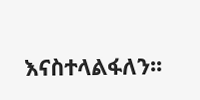እናስተላልፋለን፡፡